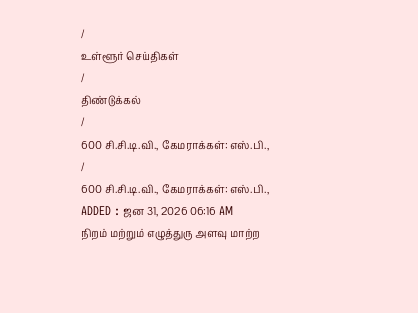/
உள்ளூர் செய்திகள்
/
திண்டுக்கல்
/
600 சி.சி.டி.வி., கேமராக்கள்: எஸ்.பி.,
/
600 சி.சி.டி.வி., கேமராக்கள்: எஸ்.பி.,
ADDED : ஜன 31, 2026 06:16 AM
நிறம் மற்றும் எழுத்துரு அளவு மாற்ற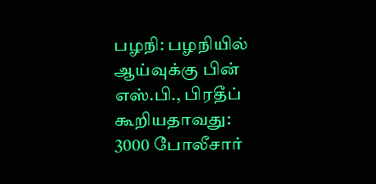பழநி: பழநியில் ஆய்வுக்கு பின் எஸ்.பி., பிரதீப் கூறியதாவது: 3000 போலீசார்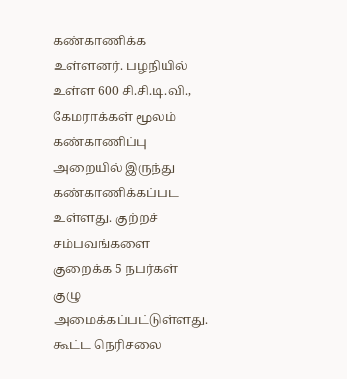கண்காணிக்க உள்ளனர். பழநியில் உள்ள 600 சி.சி.டி.வி., கேமராக்கள் மூலம் கண்காணிப்பு அறையில் இருந்து கண்காணிக்கப்பட உள்ளது. குற்றச் சம்பவங்களை குறைக்க 5 நபர்கள் குழு அமைக்கப்பட்டுள்ளது.
கூட்ட நெரிசலை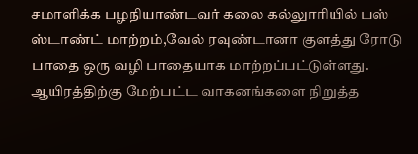சமாளிக்க பழநியாண்டவர் கலை கல்லுாரியில் பஸ் ஸ்டாண்ட் மாற்றம்,வேல் ரவுண்டானா குளத்து ரோடு பாதை ஒரு வழி பாதையாக மாற்றப்பட்டுள்ளது. ஆயிரத்திற்கு மேற்பட்ட வாகனங்களை நிறுத்த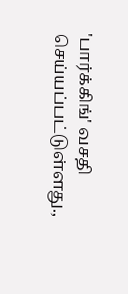'பார்க்கிங்' வசதி செய்யப்பட்டுள்ளது.,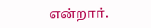என்றார்.